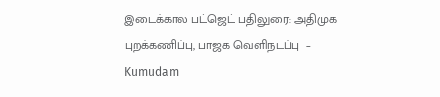இடைக்கால பட்ஜெட் பதிலுரை: அதிமுக புறக்கணிப்பு, பாஜக வெளிநடப்பு  – Kumudam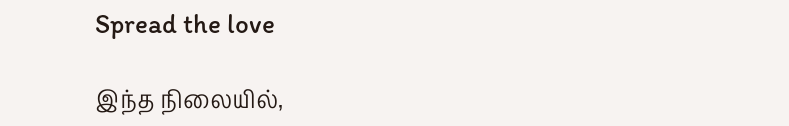Spread the love

இந்த நிலையில்,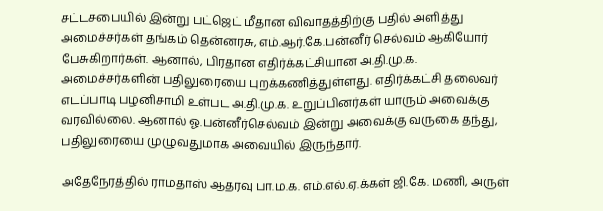சட்டசபையில் இன்று பட்ஜெட் மீதான விவாதத்திற்கு பதில் அளித்து அமைச்சர்கள் தங்கம் தென்னரசு, எம்.ஆர்.கே.பன்னீர் செல்வம் ஆகியோர் பேசுகிறார்கள். ஆனால், பிரதான எதிர்க்கட்சியான அ.தி.மு.க. அமைச்சர்களின் பதிலுரையை புறக்கணித்துள்ளது. எதிர்க்கட்சி தலைவர் எடப்பாடி பழனிசாமி உள்பட அ.தி.மு.க. உறுப்பினர்கள் யாரும் அவைக்கு வரவில்லை. ஆனால் ஓ.பன்னீர்செல்வம் இன்று அவைக்கு வருகை தந்து, பதிலுரையை முழுவதுமாக அவையில் இருந்தார்.

அதேநேரத்தில் ராமதாஸ் ஆதரவு பா.ம.க. எம்.எல்.ஏ.க்கள் ஜி.கே. மணி, அருள்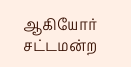ஆகியோர் சட்டமன்ற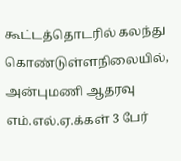கூட்டத்தொடரில் கலந்து கொண்டுள்ளநிலையில், அன்புமணி ஆதரவு எம்.எல்.ஏ.க்கள் 3 பேர்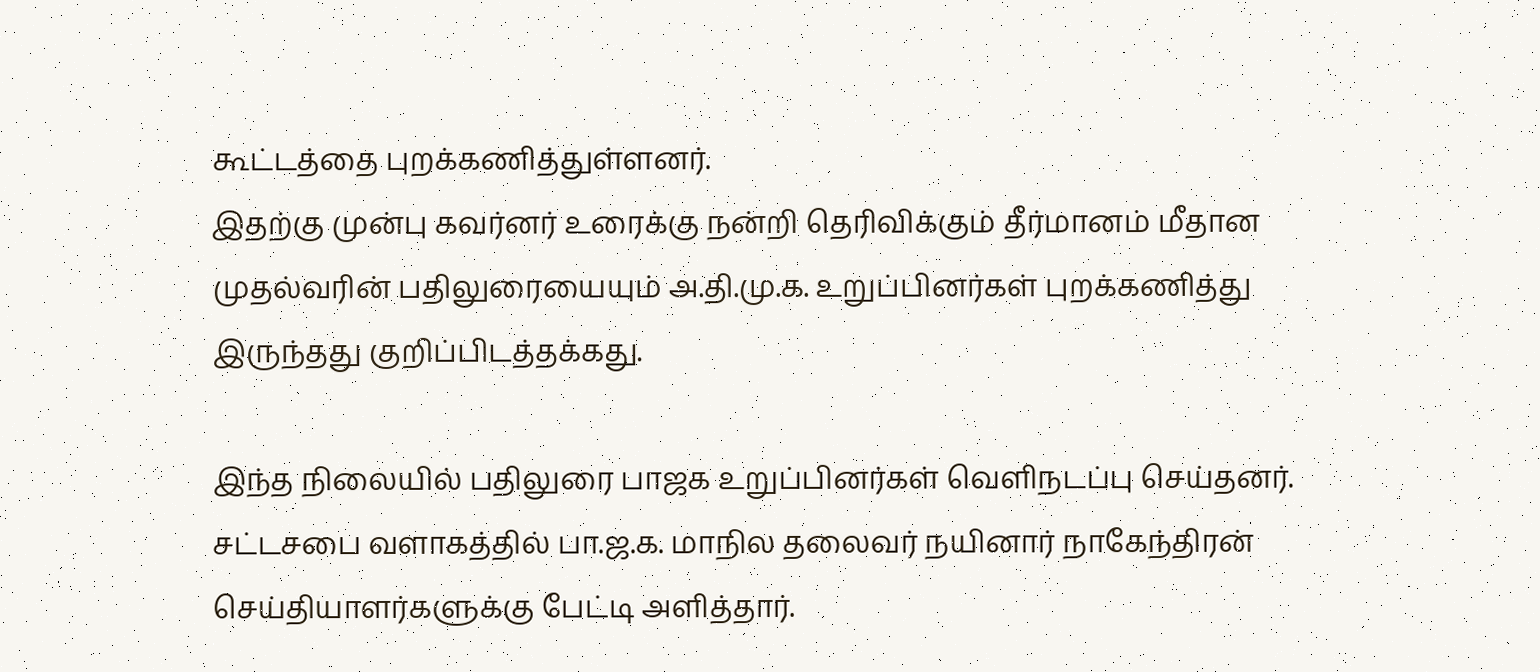கூட்டத்தை புறக்கணித்துள்ளனர்.
இதற்கு முன்பு கவர்னர் உரைக்கு நன்றி தெரிவிக்கும் தீர்மானம் மீதான முதல்வரின் பதிலுரையையும் அ.தி.மு.க. உறுப்பினர்கள் புறக்கணித்து இருந்தது குறிப்பிடத்தக்கது.

இந்த நிலையில் பதிலுரை பாஜக உறுப்பினர்கள் வெளிநடப்பு செய்தனர். சட்டசபை வளாகத்தில் பா.ஜ.க. மாநில தலைவர் நயினார் நாகேந்திரன் செய்தியாளர்களுக்கு பேட்டி அளித்தார்.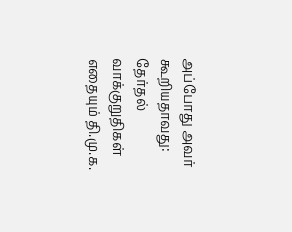அப்போது அவர் கூறியதாவது: தேர்தல் வாக்குறுதிகள் எதையும் தி.மு.க.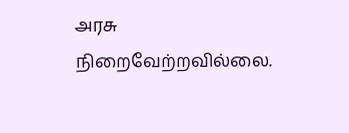அரசு நிறைவேற்றவில்லை.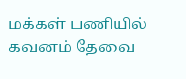மக்கள் பணியில் கவனம் தேவை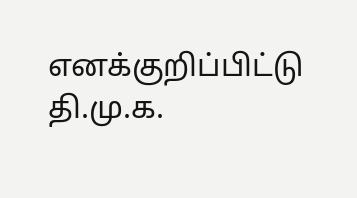எனக்குறிப்பிட்டு தி.மு.க.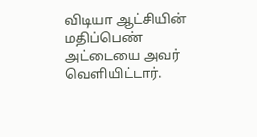விடியா ஆட்சியின் மதிப்பெண் அட்டையை அவர் வெளியிட்டார்.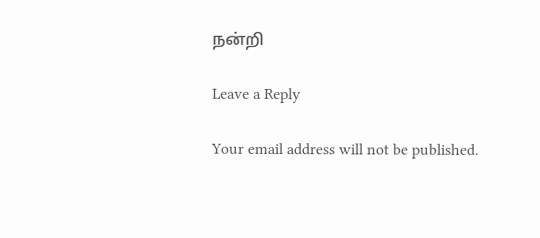நன்றி

Leave a Reply

Your email address will not be published.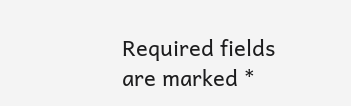Required fields are marked *